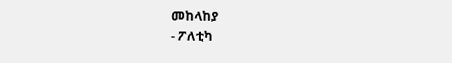መከላከያ
- ፖለቲካ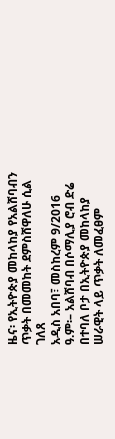ዜና፡ የኢትዮጵያ መከላከያ የአልሸባብን ጥቃት በመመከት ደምስሸዋለሁ ሲል ገለጸ
አዲስ አበባ፣ መስከረም 9/2016 ዓ.ም፡– አልሸባብ በሶማሊያ ሮብ ድሬ በተባለ ቦታ በኢትዮጵያ መከላከያ ሠራዊት ላይ ጥቃት ለመፈፀም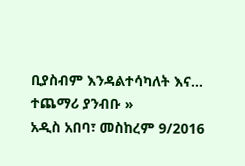ቢያስብም እንዳልተሳካለት እና…
ተጨማሪ ያንብቡ »
አዲስ አበባ፣ መስከረም 9/2016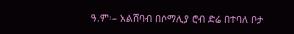ዓ.ም፡– አልሸባብ በሶማሊያ ሮብ ድሬ በተባለ ቦታ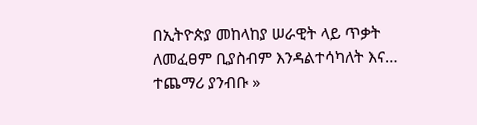በኢትዮጵያ መከላከያ ሠራዊት ላይ ጥቃት ለመፈፀም ቢያስብም እንዳልተሳካለት እና…
ተጨማሪ ያንብቡ »